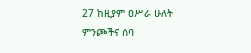27 ከዚያም ዐሥራ ሁለት ምንጮችና ሰባ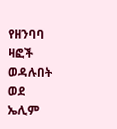የዘንባባ ዛፎች ወዳሉበት ወደ ኤሊም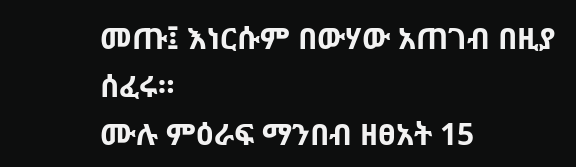መጡ፤ እነርሱም በውሃው አጠገብ በዚያ ሰፈሩ።
ሙሉ ምዕራፍ ማንበብ ዘፀአት 15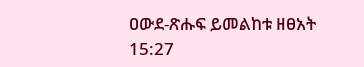ዐውደ-ጽሑፍ ይመልከቱ ዘፀአት 15:27